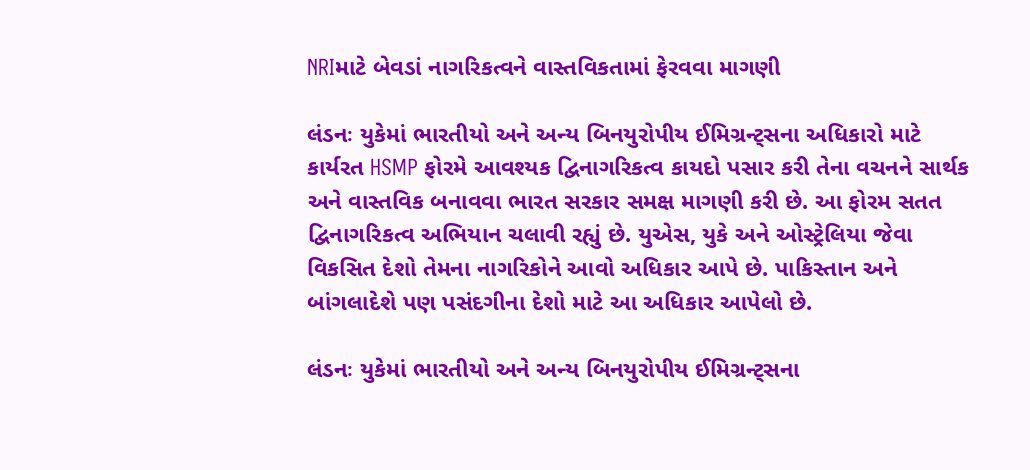NRIમાટે બેવડાં નાગરિકત્વને વાસ્તવિકતામાં ફેરવવા માગણી

લંડનઃ યુકેમાં ભારતીયો અને અન્ય બિનયુરોપીય ઈમિગ્રન્ટ્સના અધિકારો માટે કાર્યરત HSMP ફોરમે આવશ્યક દ્વિનાગરિકત્વ કાયદો પસાર કરી તેના વચનને સાર્થક અને વાસ્તવિક બનાવવા ભારત સરકાર સમક્ષ માગણી કરી છે. આ ફોરમ સતત દ્વિનાગરિકત્વ અભિયાન ચલાવી રહ્યું છે. યુએસ, યુકે અને ઓસ્ટ્રેલિયા જેવા વિકસિત દેશો તેમના નાગરિકોને આવો અધિકાર આપે છે. પાકિસ્તાન અને બાંગલાદેશે પણ પસંદગીના દેશો માટે આ અધિકાર આપેલો છે.

લંડનઃ યુકેમાં ભારતીયો અને અન્ય બિનયુરોપીય ઈમિગ્રન્ટ્સના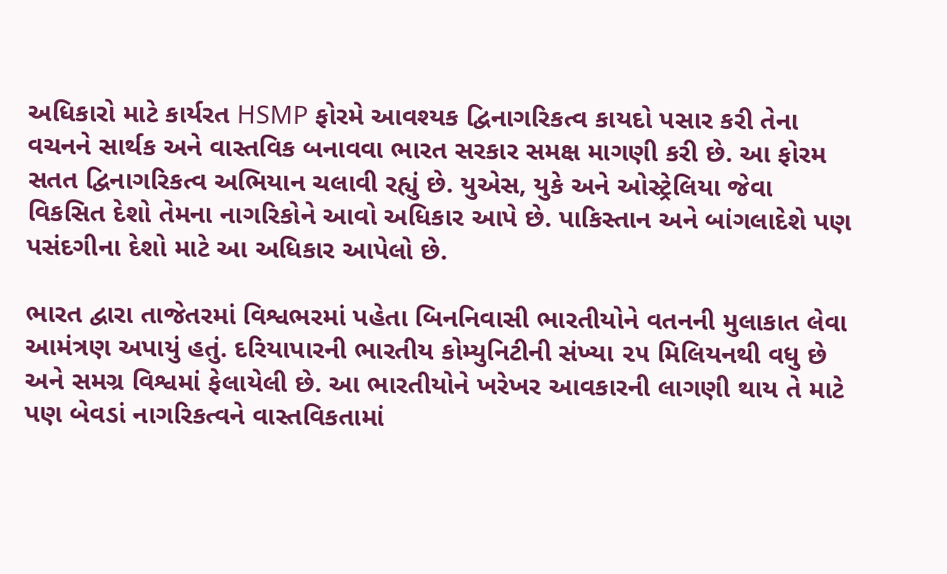અધિકારો માટે કાર્યરત HSMP ફોરમે આવશ્યક દ્વિનાગરિકત્વ કાયદો પસાર કરી તેના વચનને સાર્થક અને વાસ્તવિક બનાવવા ભારત સરકાર સમક્ષ માગણી કરી છે. આ ફોરમ સતત દ્વિનાગરિકત્વ અભિયાન ચલાવી રહ્યું છે. યુએસ, યુકે અને ઓસ્ટ્રેલિયા જેવા વિકસિત દેશો તેમના નાગરિકોને આવો અધિકાર આપે છે. પાકિસ્તાન અને બાંગલાદેશે પણ પસંદગીના દેશો માટે આ અધિકાર આપેલો છે.

ભારત દ્વારા તાજેતરમાં વિશ્વભરમાં પહેતા બિનનિવાસી ભારતીયોને વતનની મુલાકાત લેવા આમંત્રણ અપાયું હતું. દરિયાપારની ભારતીય કોમ્યુનિટીની સંખ્યા ૨૫ મિલિયનથી વધુ છે અને સમગ્ર વિશ્વમાં ફેલાયેલી છે. આ ભારતીયોને ખરેખર આવકારની લાગણી થાય તે માટે પણ બેવડાં નાગરિકત્વને વાસ્તવિકતામાં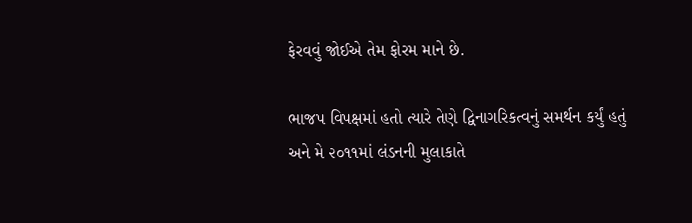ફેરવવું જોઈએ તેમ ફોરમ માને છે.

ભાજપ વિપક્ષમાં હતો ત્યારે તેણે દ્વિનાગરિકત્વનું સમર્થન કર્યું હતું અને મે ૨૦૧૧માં લંડનની મુલાકાતે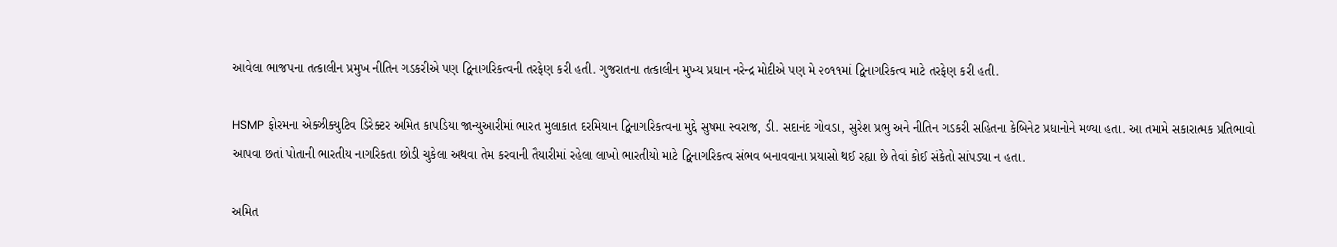આવેલા ભાજપના તત્કાલીન પ્રમુખ નીતિન ગડકરીએ પણ દ્વિનાગરિકત્વની તરફેણ કરી હતી. ગુજરાતના તત્કાલીન મુખ્ય પ્રધાન નરેન્દ્ર મોદીએ પણ મે ૨૦૧૧માં દ્વિનાગરિકત્વ માટે તરફેણ કરી હતી.

HSMP ફોરમના એક્ઝીક્યુટિવ ડિરેક્ટર અમિત કાપડિયા જાન્યુઆરીમાં ભારત મુલાકાત દરમિયાન દ્વિનાગરિકત્વના મુદ્દે સુષમા સ્વરાજ, ડી. સદાનંદ ગોવડા, સુરેશ પ્રભુ અને નીતિન ગડકરી સહિતના કેબિનેટ પ્રધાનોને મળ્યા હતા. આ તમામે સકારાત્મક પ્રતિભાવો આપવા છતાં પોતાની ભારતીય નાગરિકતા છોડી ચુકેલા અથવા તેમ કરવાની તૈયારીમાં રહેલા લાખો ભારતીયો માટે દ્વિનાગરિકત્વ સંભવ બનાવવાના પ્રયાસો થઈ રહ્યા છે તેવાં કોઈ સંકેતો સાંપડ્યા ન હતા.

અમિત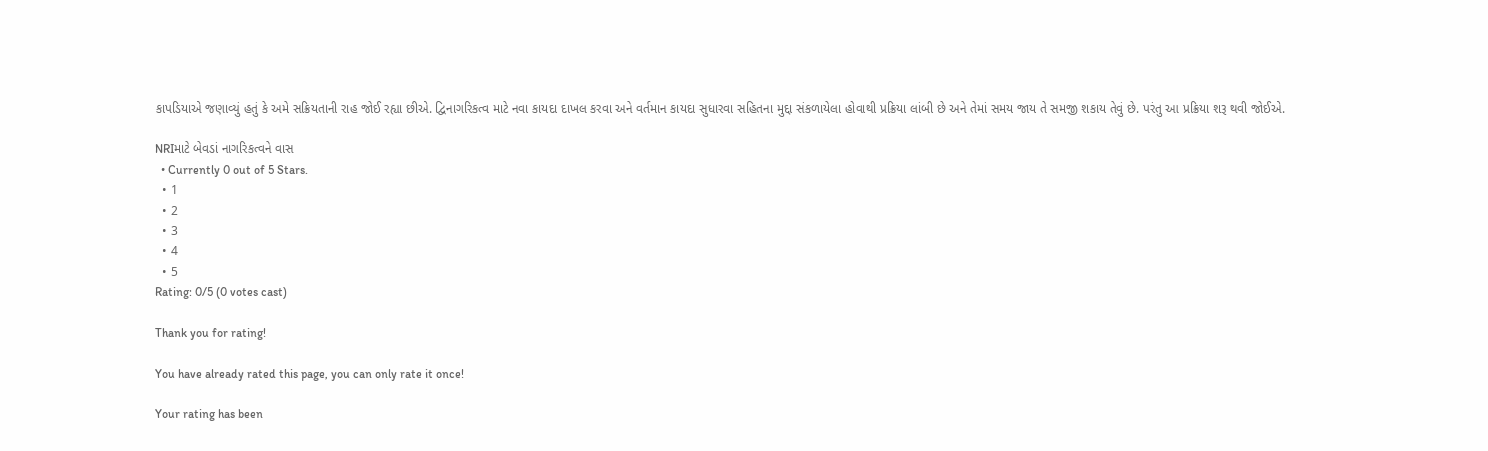કાપડિયાએ જણાવ્યું હતું કે અમે સક્રિયતાની રાહ જોઈ રહ્યા છીએ. દ્વિનાગરિકત્વ માટે નવા કાયદા દાખલ કરવા અને વર્તમાન કાયદા સુધારવા સહિતના મુદ્દા સંકળાયેલા હોવાથી પ્રક્રિયા લાંબી છે અને તેમાં સમય જાય તે સમજી શકાય તેવું છે. પરંતુ આ પ્રક્રિયા શરૂ થવી જોઈએ.

NRIમાટે બેવડાં નાગરિકત્વને વાસ
  • Currently 0 out of 5 Stars.
  • 1
  • 2
  • 3
  • 4
  • 5
Rating: 0/5 (0 votes cast)

Thank you for rating!

You have already rated this page, you can only rate it once!

Your rating has been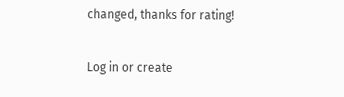changed, thanks for rating!

Log in or create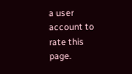a user account to rate this page.